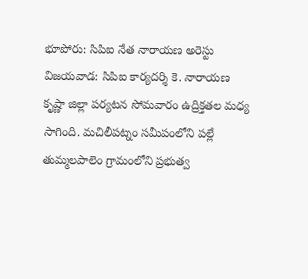భూపోరు: సిపిఐ నేత నారాయణ అరెస్టు
విజయవాడ: సిపిఐ కార్యదర్శి కె. నారాయణ కృష్ణా జిల్లా పర్యటన సోమవారం ఉద్రిక్తతల మధ్య సాగింది. మచిలీపట్నం సమీపంలోని పల్లే తుమ్మలపాలెం గ్రామంలోని ప్రభుత్వ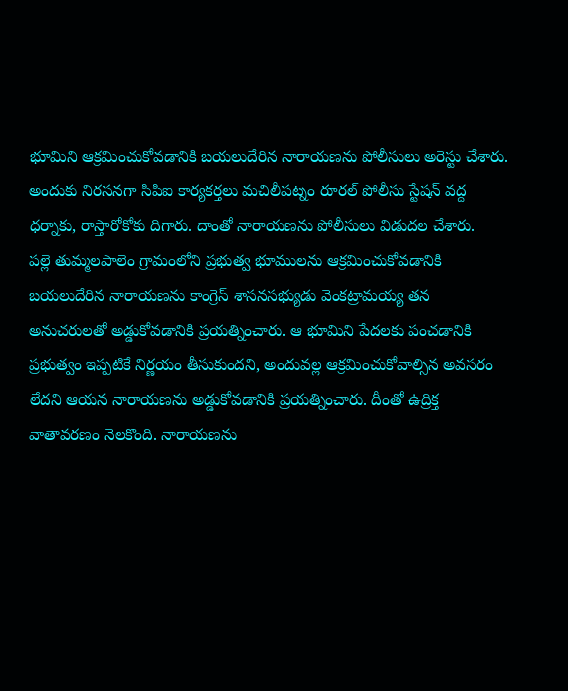భూమిని ఆక్రమించుకోవడానికి బయలుదేరిన నారాయణను పోలీసులు అరెస్టు చేశారు. అందుకు నిరసనగా సిపిఐ కార్యకర్తలు మచిలీపట్నం రూరల్ పోలీసు స్టేషన్ వద్ద ధర్నాకు, రాస్తారోకోకు దిగారు. దాంతో నారాయణను పోలీసులు విడుదల చేశారు.
పల్లె తుమ్మలపాలెం గ్రామంలోని ప్రభుత్వ భూములను ఆక్రమించుకోవడానికి బయలుదేరిన నారాయణను కాంగ్రెస్ శాసనసభ్యుడు వెంకట్రామయ్య తన అనుచరులతో అడ్డుకోవడానికి ప్రయత్నించారు. ఆ భూమిని పేదలకు పంచడానికి ప్రభుత్వం ఇప్పటికే నిర్ణయం తీసుకుందని, అందువల్ల ఆక్రమించుకోవాల్సిన అవసరం లేదని ఆయన నారాయణను అడ్డుకోవడానికి ప్రయత్నించారు. దీంతో ఉద్రిక్త వాతావరణం నెలకొంది. నారాయణను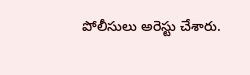పోలీసులు అరెస్టు చేశారు.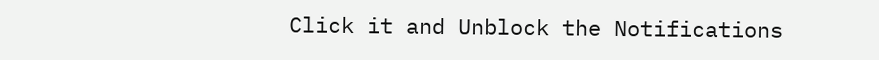Click it and Unblock the Notifications